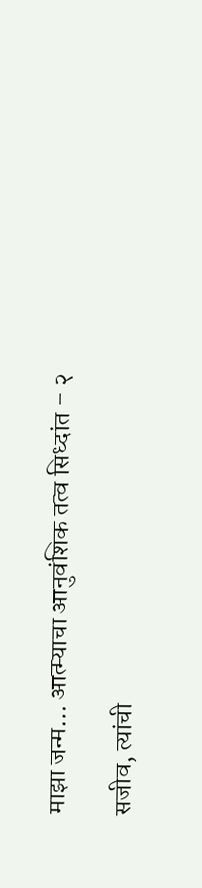माझा जन्म… आत्म्याचा आनुवंशिक तत्व सिध्दांत – २

सजीव, त्यांची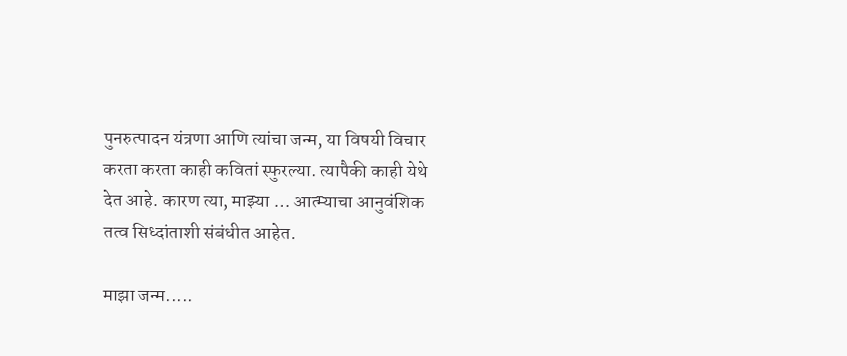पुनरुत्पादन यंत्रणा आणि त्यांचा जन्म, या विषयी विचार करता करता काही कवितां स्फुरल्या. त्यापैकी काही येथे देत आहे. कारण त्या, माझ्या … आत्म्याचा आनुवंशिक तत्व सिध्दांताशी संबंधीत आहेत.

माझा जन्म.....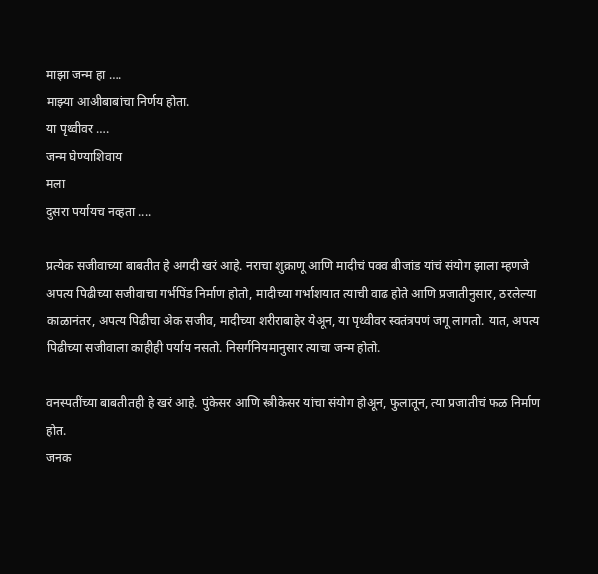माझा जन्म हा ….
माझ्या आअीबाबांचा निर्णय होता.
या पृथ्वीवर ….
जन्म घेण्याशिवाय
मला
दुसरा पर्यायच नव्हता ....

प्रत्येक सजीवाच्या बाबतीत हे अगदी खरं आहे. नराचा शुक्राणू आणि मादीचं पक्व बीजांड यांचं संयोग झाला म्हणजे अपत्य पिढीच्या सजीवाचा गर्भपिंड निर्माण होतो, मादीच्या गर्भाशयात त्याची वाढ होते आणि प्रजातीनुसार, ठरलेल्या काळानंतर, अपत्य पिढीचा अेक सजीव, मादीच्या शरीराबाहेर येअून, या पृथ्वीवर स्वतंत्रपणं जगू लागतो. यात, अपत्य पिढीच्या सजीवाला काहीही पर्याय नसतो. निसर्गनियमानुसार त्याचा जन्म होतो.

वनस्पतींच्या बाबतीतही हे खरं आहे. पुंकेसर आणि स्त्रीकेसर यांचा संयोग होअून, फुलातून, त्या प्रजातीचं फळ निर्माण होत.
जनक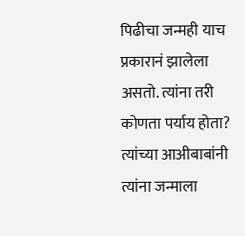पिढीचा जन्मही याच प्रकारानं झालेला असतो. त्यांना तरी कोणता पर्याय होता? त्यांच्या आअीबाबांनी त्यांना जन्माला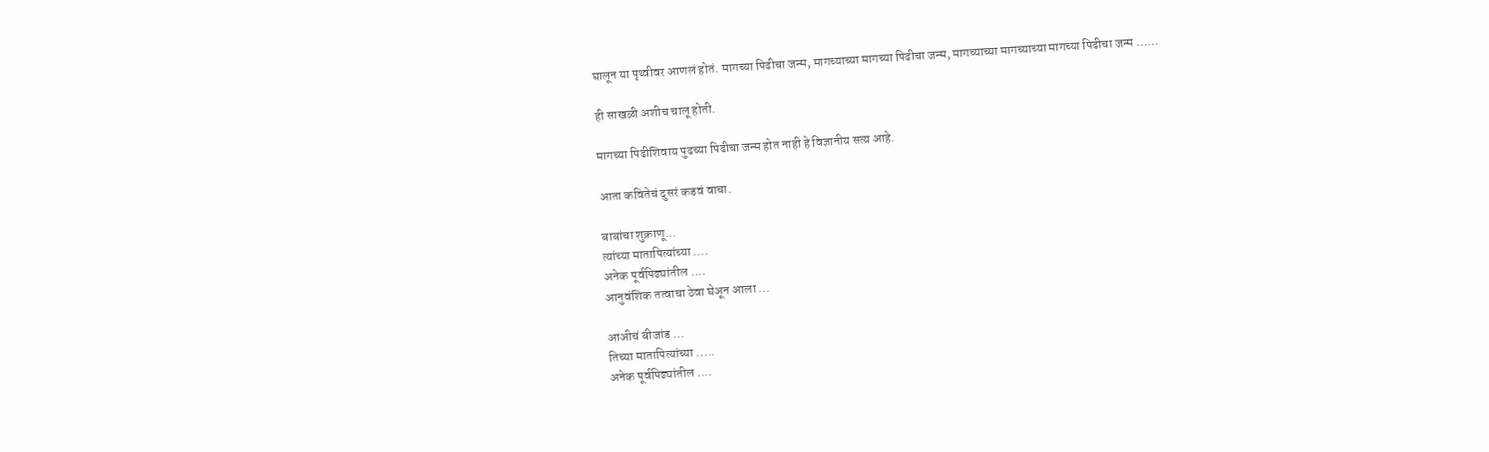घालून या पृथ्वीवर आणलं होतं. मागच्या पिढीचा जन्म, मागच्याच्या मागच्या पिढीचा जन्म, मागच्याच्या मागच्याच्या मागच्या पिढीचा जन्म ……

ही साखळी अशीच चालू होती.

मागच्या पिढीशिवाय पुढच्या पिढीचा जन्म होत नाही हे विज्ञानीय सत्य आहे.

आता कवितेचं दुसरं कडवं वाचा.

बाबांचा शुक्राणू...
त्यांच्या मातापित्यांच्या ....
अनेक पूर्वपिढ्यांतील ....
आनुवंशिक तत्वाचा ठेवा घेअून आला ...

आअीचं बीजांड ...
तिच्या मातापित्यांच्या .....
अनेक पूर्वपिढ्यांतील ....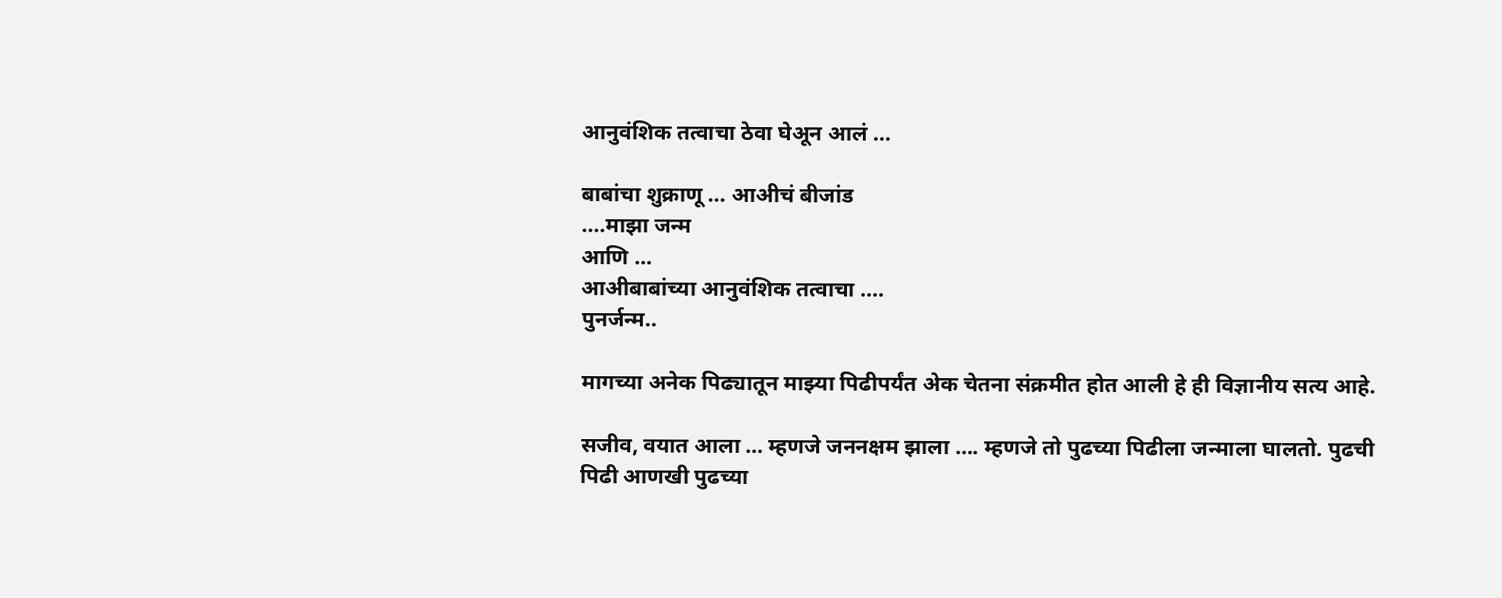आनुवंशिक तत्वाचा ठेवा घेअून आलं ...

बाबांचा शुक्राणू ... आअीचं बीजांड
....माझा जन्म
आणि …
आअीबाबांच्या आनुवंशिक तत्वाचा ....
पुनर्जन्म..

मागच्या अनेक पिढ्यातून माझ्या पिढीपर्यंत अेक चेतना संक्रमीत होत आली हे ही विज्ञानीय सत्य आहे.

सजीव, वयात आला … म्हणजे जननक्षम झाला …. म्हणजे तो पुढच्या पिढीला जन्माला घालतो. पुढची पिढी आणखी पुढच्या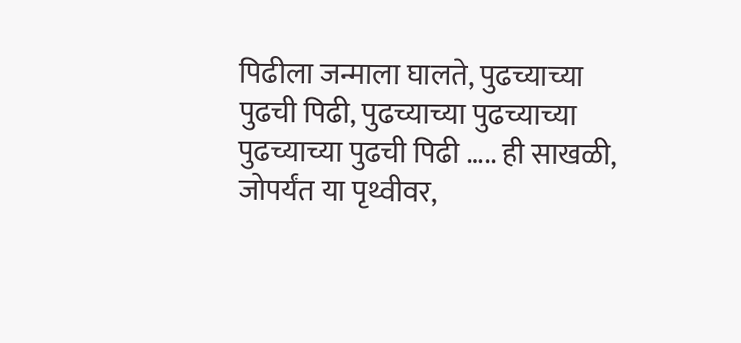पिढीला जन्माला घालते, पुढच्याच्या पुढची पिढी, पुढच्याच्या पुढच्याच्या पुढच्याच्या पुढची पिढी ….. ही साखळी, जोपर्यंत या पृथ्वीवर,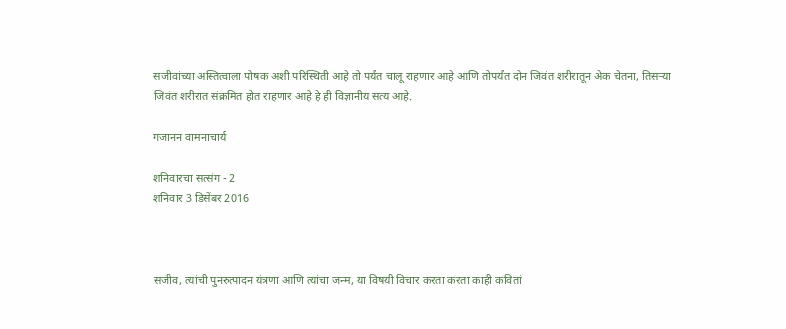सजीवांच्या अस्तित्वाला पोषक अशी परिस्थिती आहे तो पर्यंत चालू राहणार आहे आणि तोपर्यंत दोन जिवंत शरीरातून अेक चेतना, तिसर्‍या जिवंत शरीरात संक्रमित होत राहणार आहे हे ही विज्ञानीय सत्य आहे.

गजानन वामनाचार्य

शनिवारचा सत्संग - 2
शनिवार 3 डिसेंबर 2016



सजीव, त्यांची पुनरुत्पादन यंत्रणा आणि त्यांचा जन्म, या विषयी विचार करता करता काही कवितां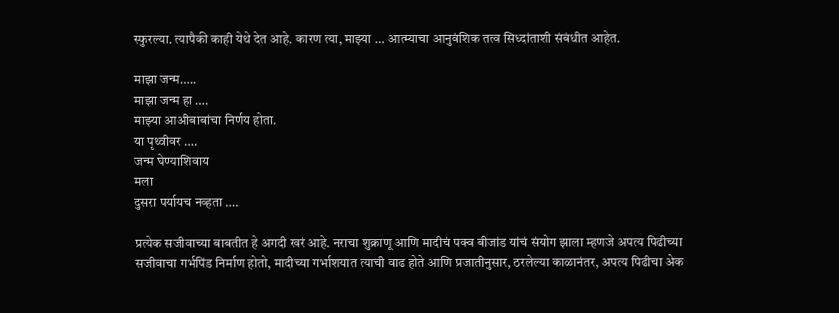स्फुरल्या. त्यापैकी काही येथे देत आहे. कारण त्या, माझ्या … आत्म्याचा आनुवंशिक तत्व सिध्दांताशी संबंधीत आहेत.

माझा जन्म…..
माझा जन्म हा ….
माझ्या आअीबाबांचा निर्णय होता.
या पृथ्वीवर ….
जन्म घेण्याशिवाय
मला
दुसरा पर्यायच नव्हता ….

प्रत्येक सजीवाच्या बाबतीत हे अगदी खरं आहे. नराचा शुक्राणू आणि मादीचं पक्व बीजांड यांचं संयोग झाला म्हणजे अपत्य पिढीच्या सजीवाचा गर्भपिंड निर्माण होतो, मादीच्या गर्भाशयात त्याची वाढ होते आणि प्रजातीनुसार, ठरलेल्या काळानंतर, अपत्य पिढीचा अेक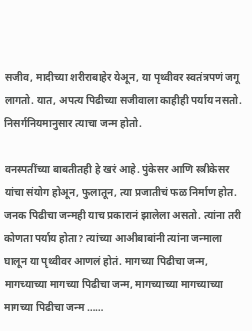सजीव, मादीच्या शरीराबाहेर येअून, या पृथ्वीवर स्वतंत्रपणं जगू लागतो. यात, अपत्य पिढीच्या सजीवाला काहीही पर्याय नसतो. निसर्गनियमानुसार त्याचा जन्म होतो.

वनस्पतींच्या बाबतीतही हे खरं आहे. पुंकेसर आणि स्त्रीकेसर यांचा संयोग होअून, फुलातून, त्या प्रजातीचं फळ निर्माण होत.
जनक पिढीचा जन्मही याच प्रकारानं झालेला असतो. त्यांना तरी कोणता पर्याय होता? त्यांच्या आअीबाबांनी त्यांना जन्माला घालून या पृथ्वीवर आणलं होतं. मागच्या पिढीचा जन्म, मागच्याच्या मागच्या पिढीचा जन्म, मागच्याच्या मागच्याच्या मागच्या पिढीचा जन्म ……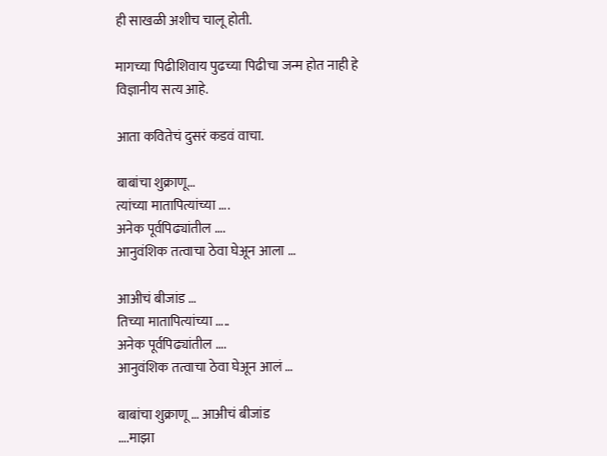ही साखळी अशीच चालू होती.

मागच्या पिढीशिवाय पुढच्या पिढीचा जन्म होत नाही हे विज्ञानीय सत्य आहे.

आता कवितेचं दुसरं कडवं वाचा.

बाबांचा शुक्राणू…
त्यांच्या मातापित्यांच्या ….
अनेक पूर्वपिढ्यांतील ….
आनुवंशिक तत्वाचा ठेवा घेअून आला …

आअीचं बीजांड …
तिच्या मातापित्यांच्या …..
अनेक पूर्वपिढ्यांतील ….
आनुवंशिक तत्वाचा ठेवा घेअून आलं …

बाबांचा शुक्राणू … आअीचं बीजांड
….माझा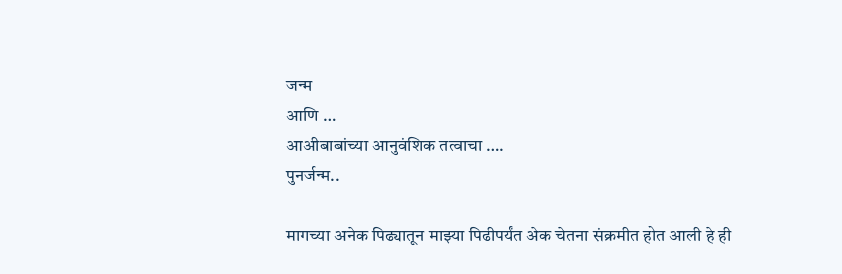जन्म
आणि …
आअीबाबांच्या आनुवंशिक तत्वाचा ….
पुनर्जन्म..

मागच्या अनेक पिढ्यातून माझ्या पिढीपर्यंत अेक चेतना संक्रमीत होत आली हे ही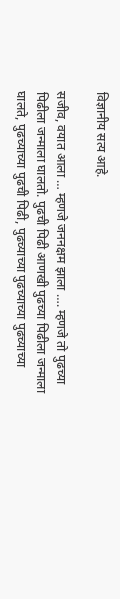विज्ञानीय सत्य आहे.

सजीव, वयात आला … म्हणजे जननक्षम झाला …. म्हणजे तो पुढच्या पिढीला जन्माला घालतो. पुढची पिढी आणखी पुढच्या पिढीला जन्माला घालते, पुढच्याच्या पुढची पिढी, पुढच्याच्या पुढच्याच्या पुढच्याच्या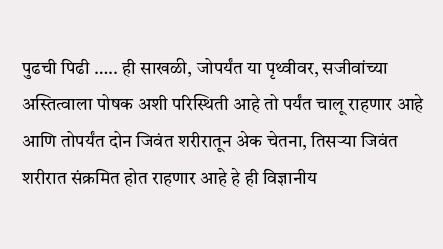पुढची पिढी ….. ही साखळी, जोपर्यंत या पृथ्वीवर, सजीवांच्या अस्तित्वाला पोषक अशी परिस्थिती आहे तो पर्यंत चालू राहणार आहे आणि तोपर्यंत दोन जिवंत शरीरातून अेक चेतना, तिसर्‍या जिवंत शरीरात संक्रमित होत राहणार आहे हे ही विज्ञानीय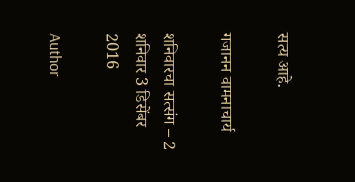सत्य आहे.

गजानन वामनाचार्य

शनिवारचा सत्संग – 2
शनिवार 3 डिसेंबर 2016

Author